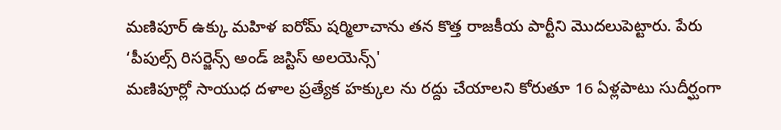మణిపూర్ ఉక్కు మహిళ ఐరోమ్ షర్మిలాచాను తన కొత్త రాజకీయ పార్టీని మొదలుపెట్టారు. పేరు ‘పీపుల్స్ రిసర్జెన్స్ అండ్ జస్టిస్ అలయెన్స్'
మణిపూర్లో సాయుధ దళాల ప్రత్యేక హక్కుల ను రద్దు చేయాలని కోరుతూ 16 ఏళ్లపాటు సుదీర్ఘంగా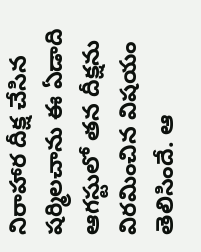నిరాహార దీక్ష చేసిన షర్మిలచాను ఈ ఏడాది ఆగస్టులో తన దీక్షను విరమించిన విషయం తెలిసిందే. ఆ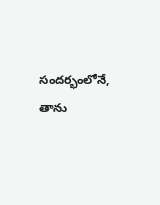సందర్భంలోనే, తాను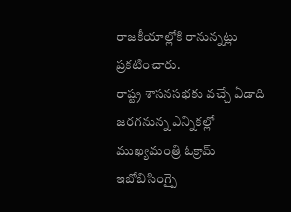రాజకీయాల్లోకి రానున్నట్లు ప్రకటించారు.
రాష్ట్ర శాసనసభకు వచ్చే ఏడాది జరగనున్న ఎన్నికల్లో ముఖ్యమంత్రి ఓక్రామ్ ఇబోబిసింగ్పై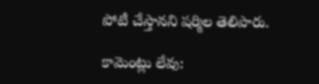పోటీ చేస్తానని షర్మిల తెలిపారు.

కామెంట్లు లేవు: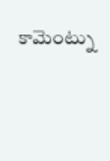కామెంట్ను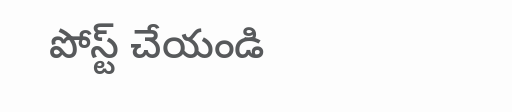పోస్ట్ చేయండి